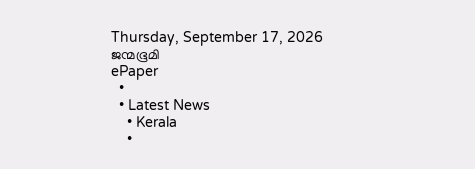Thursday, September 17, 2026
ജന്മഭൂമി
ePaper
  •
  • Latest News
    • Kerala
    •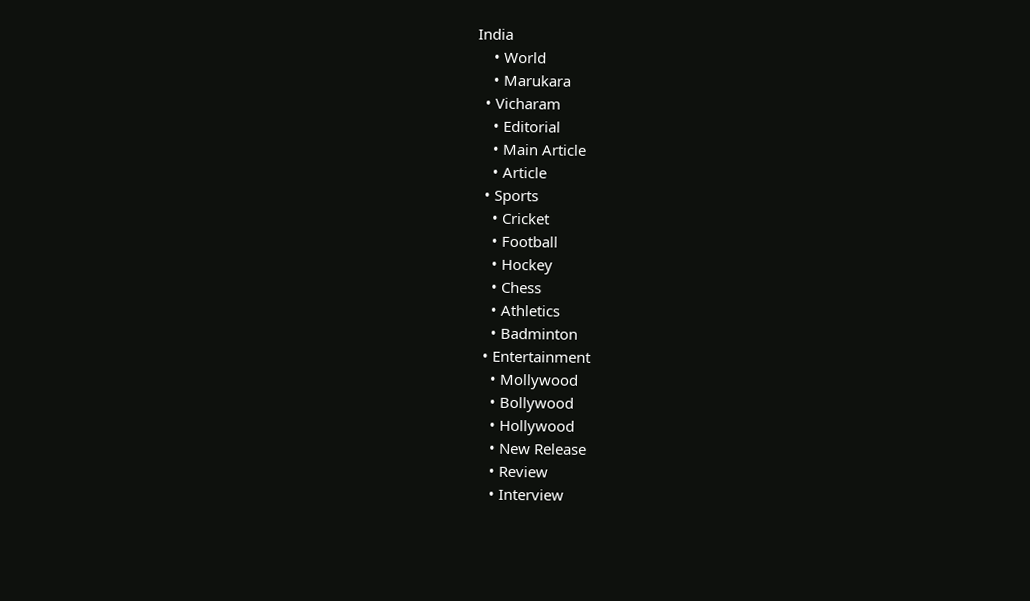India
    • World
    • Marukara
  • Vicharam
    • Editorial
    • Main Article
    • Article
  • Sports
    • Cricket
    • Football
    • Hockey
    • Chess
    • Athletics
    • Badminton
  • Entertainment
    • Mollywood
    • Bollywood
    • Hollywood
    • New Release
    • Review
    • Interview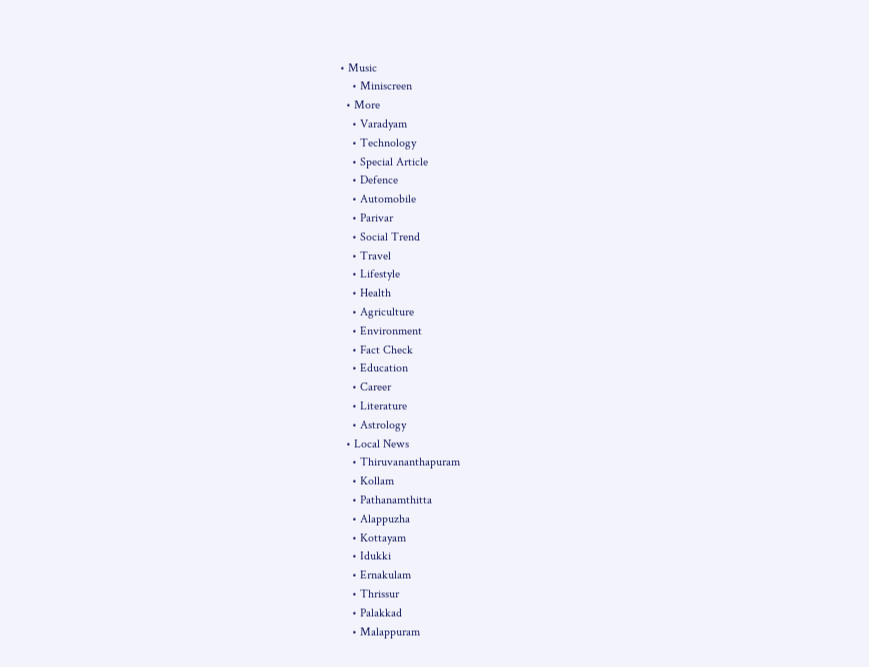• Music
    • Miniscreen
  • More
    • Varadyam
    • Technology
    • Special Article
    • Defence
    • Automobile
    • Parivar
    • Social Trend
    • Travel
    • Lifestyle
    • Health
    • Agriculture
    • Environment
    • Fact Check
    • Education
    • Career
    • Literature
    • Astrology
  • Local News
    • Thiruvananthapuram
    • Kollam
    • Pathanamthitta
    • Alappuzha
    • Kottayam
    • Idukki
    • Ernakulam
    • Thrissur
    • Palakkad
    • Malappuram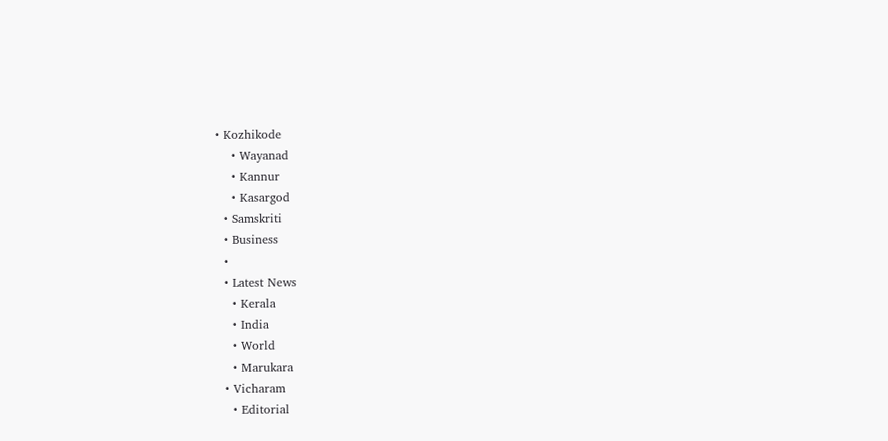• Kozhikode
    • Wayanad
    • Kannur
    • Kasargod
  • Samskriti
  • Business
  •
  • Latest News
    • Kerala
    • India
    • World
    • Marukara
  • Vicharam
    • Editorial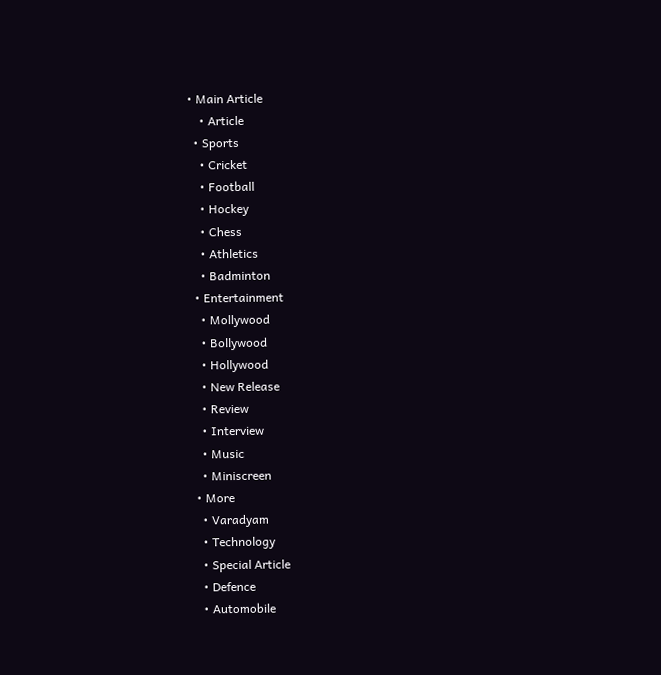• Main Article
    • Article
  • Sports
    • Cricket
    • Football
    • Hockey
    • Chess
    • Athletics
    • Badminton
  • Entertainment
    • Mollywood
    • Bollywood
    • Hollywood
    • New Release
    • Review
    • Interview
    • Music
    • Miniscreen
  • More
    • Varadyam
    • Technology
    • Special Article
    • Defence
    • Automobile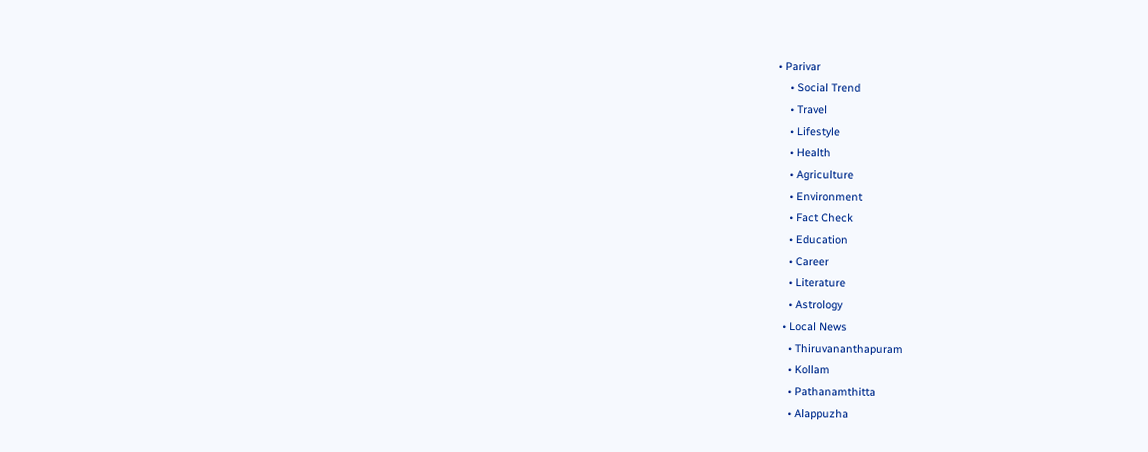• Parivar
    • Social Trend
    • Travel
    • Lifestyle
    • Health
    • Agriculture
    • Environment
    • Fact Check
    • Education
    • Career
    • Literature
    • Astrology
  • Local News
    • Thiruvananthapuram
    • Kollam
    • Pathanamthitta
    • Alappuzha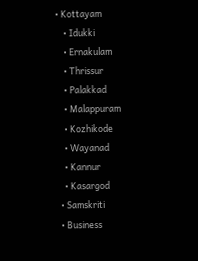• Kottayam
    • Idukki
    • Ernakulam
    • Thrissur
    • Palakkad
    • Malappuram
    • Kozhikode
    • Wayanad
    • Kannur
    • Kasargod
  • Samskriti
  • Business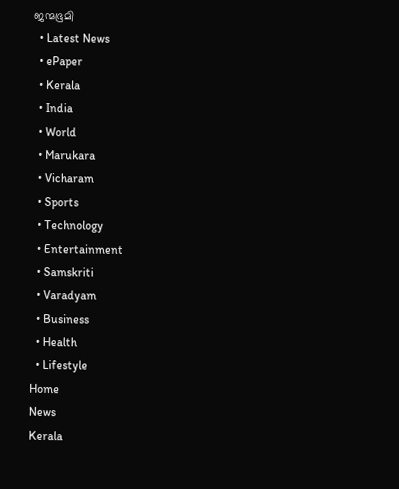ജന്മഭൂമി
  • Latest News
  • ePaper
  • Kerala
  • India
  • World
  • Marukara
  • Vicharam
  • Sports
  • Technology
  • Entertainment
  • Samskriti
  • Varadyam
  • Business
  • Health
  • Lifestyle
Home
News
Kerala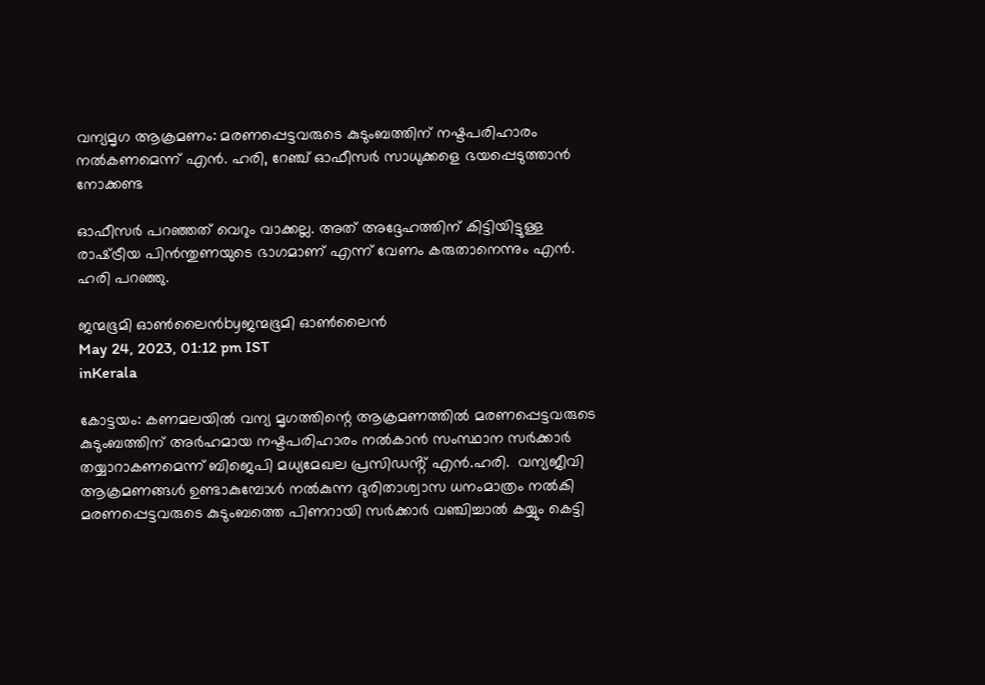വന്യമൃഗ ആക്രമണം: മരണപ്പെട്ടവരുടെ കുടുംബത്തിന് നഷ്ടപരിഹാരം നൽകണമെന്ന് എൻ. ഹരി, റേഞ്ച് ഓഫീസർ സാധുക്കളെ ഭയപ്പെടുത്താൻ നോക്കണ്ട

ഓഫീസർ പറഞ്ഞത് വെറും വാക്കല്ല. അത് അദ്ദേഹത്തിന് കിട്ടിയിട്ടുള്ള രാഷ്‌ട്രീയ പിൻന്തുണയുടെ ഭാഗമാണ് എന്ന് വേണം കരുതാനെന്നും എൻ. ഹരി പറഞ്ഞു.

ജന്മഭൂമി ഓണ്‍ലൈന്‍byജന്മഭൂമി ഓണ്‍ലൈന്‍
May 24, 2023, 01:12 pm IST
inKerala

കോട്ടയം: കണമലയിൽ വന്യ മൃഗത്തിന്റെ ആക്രമണത്തിൽ മരണപ്പെട്ടവരുടെ കുടുംബത്തിന് അർഹമായ നഷ്ടപരിഹാരം നൽകാൻ സംസ്ഥാന സർക്കാർ തയ്യാറാകണമെന്ന് ബിജെപി മധ്യമേഖല പ്രസിഡൻ്റ് എൻ.ഹരി.  വന്യജീവി ആക്രമണങ്ങൾ ഉണ്ടാകുമ്പോൾ നൽകുന്ന ദുരിതാശ്വാസ ധനംമാത്രം നൽകി മരണപ്പെട്ടവരുടെ കുടുംബത്തെ പിണറായി സർക്കാർ വഞ്ചിച്ചാൽ കയ്യും കെട്ടി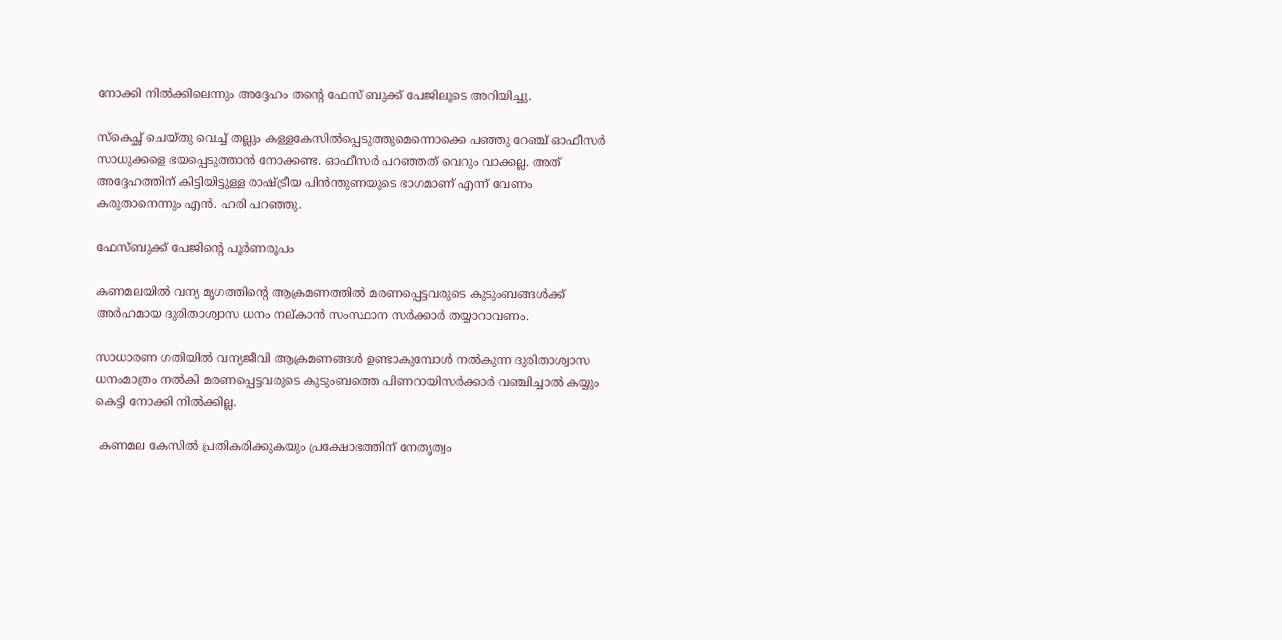നോക്കി നിൽക്കിലെന്നും അദ്ദേഹം തന്റെ ഫേസ് ബുക്ക് പേജിലൂടെ അറിയിച്ചു.

സ്കെച്ഛ് ചെയ്തു വെച്ച് തല്ലും കള്ളകേസിൽപ്പെടുത്തുമെന്നൊക്കെ പഞ്ഞു റേഞ്ച് ഓഫീസർ സാധുക്കളെ ഭയപ്പെടുത്താൻ നോക്കണ്ട. ഓഫീസർ പറഞ്ഞത് വെറും വാക്കല്ല. അത് അദ്ദേഹത്തിന് കിട്ടിയിട്ടുള്ള രാഷ്‌ട്രീയ പിൻന്തുണയുടെ ഭാഗമാണ് എന്ന് വേണം കരുതാനെന്നും എൻ. ഹരി പറഞ്ഞു.

ഫേസ്ബുക്ക് പേജിന്റെ പൂർണരൂപം

കണമലയിൽ വന്യ മൃഗത്തിന്റെ ആക്രമണത്തിൽ മരണപ്പെട്ടവരുടെ കുടുംബങ്ങൾക്ക്  അർഹമായ ദുരിതാശ്വാസ ധനം നല്കാൻ സംസ്ഥാന സർക്കാർ തയ്യാറാവണം.

സാധാരണ ഗതിയിൽ വന്യജീവി ആക്രമണങ്ങൾ ഉണ്ടാകുമ്പോൾ നൽകുന്ന ദുരിതാശ്വാസ ധനംമാത്രം നൽകി മരണപ്പെട്ടവരുടെ കുടുംബത്തെ പിണറായിസർക്കാർ വഞ്ചിച്ചാൽ കയ്യും കെട്ടി നോക്കി നിൽക്കില്ല.

 കണമല കേസിൽ പ്രതികരിക്കുകയും പ്രക്ഷോഭത്തിന്‌ നേതൃത്വം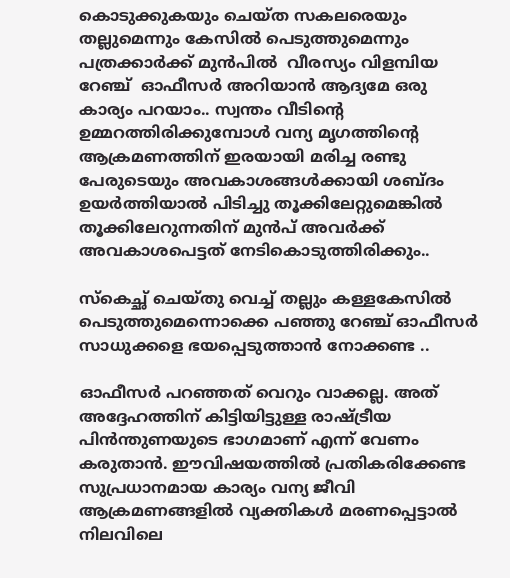കൊടുക്കുകയും ചെയ്ത സകലരെയും തല്ലുമെന്നും കേസിൽ പെടുത്തുമെന്നും  പത്രക്കാർക്ക് മുൻപിൽ  വീരസ്യം വിളമ്പിയ റേഞ്ച്  ഓഫീസർ അറിയാൻ ആദ്യമേ ഒരു കാര്യം പറയാം.. സ്വന്തം വീടിന്റെ ഉമ്മറത്തിരിക്കുമ്പോൾ വന്യ മൃഗത്തിന്റെ ആക്രമണത്തിന് ഇരയായി മരിച്ച രണ്ടു പേരുടെയും അവകാശങ്ങൾക്കായി ശബ്ദം ഉയർത്തിയാൽ പിടിച്ചു തൂക്കിലേറ്റുമെങ്കിൽ തൂക്കിലേറുന്നതിന് മുൻപ് അവർക്ക് അവകാശപെട്ടത് നേടികൊടുത്തിരിക്കും..

സ്കെച്ഛ് ചെയ്തു വെച്ച് തല്ലും കള്ളകേസിൽ പെടുത്തുമെന്നൊക്കെ പഞ്ഞു റേഞ്ച് ഓഫീസർ സാധുക്കളെ ഭയപ്പെടുത്താൻ നോക്കണ്ട ..

ഓഫീസർ പറഞ്ഞത് വെറും വാക്കല്ല. അത് അദ്ദേഹത്തിന് കിട്ടിയിട്ടുള്ള രാഷ്‌ട്രീയ പിൻന്തുണയുടെ ഭാഗമാണ് എന്ന് വേണം കരുതാൻ. ഈവിഷയത്തിൽ പ്രതികരിക്കേണ്ട സുപ്രധാനമായ കാര്യം വന്യ ജീവി ആക്രമണങ്ങളിൽ വ്യക്തികൾ മരണപ്പെട്ടാൽ നിലവിലെ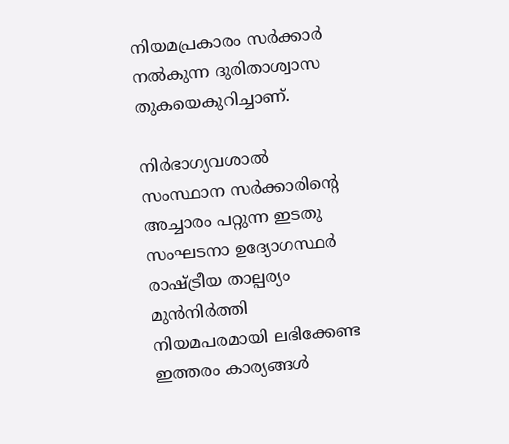നിയമപ്രകാരം സർക്കാർ നൽകുന്ന ദുരിതാശ്വാസ തുകയെകുറിച്ചാണ്.

നിർഭാഗ്യവശാൽ സംസ്ഥാന സർക്കാരിന്റെ അച്ചാരം പറ്റുന്ന ഇടതു സംഘടനാ ഉദ്യോഗസ്ഥർ രാഷ്‌ട്രീയ താല്പര്യം മുൻനിർത്തി നിയമപരമായി ലഭിക്കേണ്ട ഇത്തരം കാര്യങ്ങൾ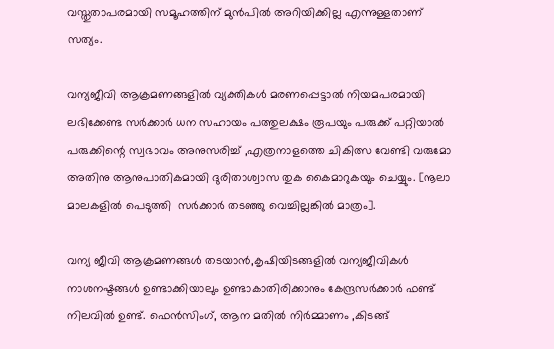വസ്തുതാപരമായി സമൂഹത്തിന് മുൻപിൽ അറിയിക്കില്ല എന്നുള്ളതാണ് സത്യം.

വന്യജീവി ആക്രമണങ്ങളിൽ വ്യക്തികൾ മരണപ്പെട്ടാൽ നിയമപരമായി ലഭിക്കേണ്ട സർക്കാർ ധന സഹായം പത്തുലക്ഷം രൂപയും പരുക്ക് പറ്റിയാൽ പരുക്കിന്റെ സ്വഭാവം അനുസരിച്ച് ,എത്രനാളത്തെ ചികിത്സ വേണ്ടി വരുമോ അതിനു ആനുപാതികമായി ദുരിതാശ്വാസ തുക കൈമാറുകയും ചെയ്യും. [നൂലാ മാലകളിൽ പെടുത്തി  സർക്കാർ തടഞ്ഞു വെച്ചില്ലങ്കിൽ മാത്രം].

വന്യ ജീവി ആക്രമണങ്ങൾ തടയാൻ,കൃഷിയിടങ്ങളിൽ വന്യജീവികൾ നാശനഷ്ടങ്ങൾ ഉണ്ടാക്കിയാലും ഉണ്ടാകാതിരിക്കാനും കേന്ദ്രസർക്കാർ ഫണ്ട് നിലവിൽ ഉണ്ട്. ഫെൻസിംഗ്, ആന മതിൽ നിർമ്മാണം ,കിടങ്ങ്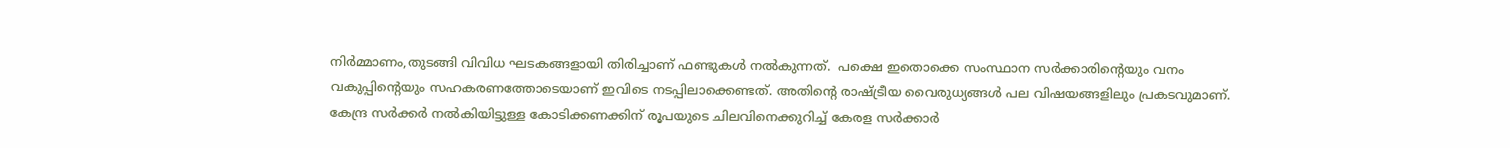നിർമ്മാണം,തുടങ്ങി വിവിധ ഘടകങ്ങളായി തിരിച്ചാണ് ഫണ്ടുകൾ നൽകുന്നത്.  പക്ഷെ ഇതൊക്കെ സംസ്ഥാന സർക്കാരിന്റെയും വനം വകുപ്പിന്റെയും സഹകരണത്തോടെയാണ് ഇവിടെ നടപ്പിലാക്കെണ്ടത്. അതിന്റെ രാഷ്‌ട്രീയ വൈരുധ്യങ്ങൾ പല വിഷയങ്ങളിലും പ്രകടവുമാണ്. കേന്ദ്ര സർക്കർ നൽകിയിട്ടുള്ള കോടിക്കണക്കിന് രൂപയുടെ ചിലവിനെക്കുറിച്ച് കേരള സർക്കാർ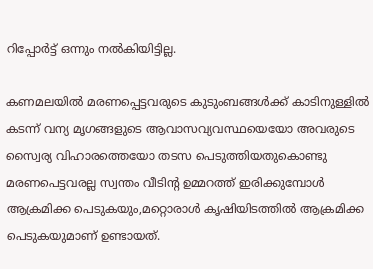റിപ്പോർട്ട് ഒന്നും നൽകിയിട്ടില്ല.

കണമലയിൽ മരണപ്പെട്ടവരുടെ കുടുംബങ്ങൾക്ക് കാടിനുള്ളിൽ കടന്ന് വന്യ മൃഗങ്ങളുടെ ആവാസവ്യവസ്ഥയെയോ അവരുടെ സ്വൈര്യ വിഹാരത്തെയോ തടസ പെടുത്തിയതുകൊണ്ടു മരണപെട്ടവരല്ല സ്വന്തം വീടിന്റ ഉമ്മറത്ത് ഇരിക്കുമ്പോൾ ആക്രമിക്ക പെടുകയും,മറ്റൊരാൾ കൃഷിയിടത്തിൽ ആക്രമിക്ക പെടുകയുമാണ് ഉണ്ടായത്.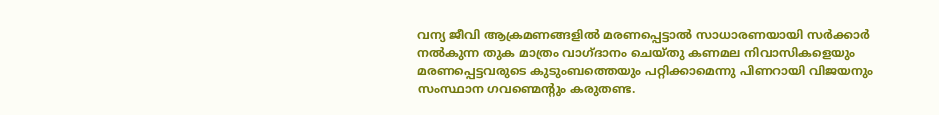വന്യ ജീവി ആക്രമണങ്ങളിൽ മരണപ്പെട്ടാൽ സാധാരണയായി സർക്കാർ നൽകുന്ന തുക മാത്രം വാഗ്ദാനം ചെയ്തു കണമല നിവാസികളെയും മരണപ്പെട്ടവരുടെ കുടുംബത്തെയും പറ്റിക്കാമെന്നു പിണറായി വിജയനും സംസ്ഥാന ഗവണ്മെന്റും കരുതണ്ട.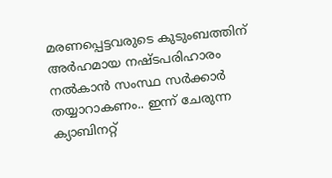മരണപ്പെട്ടവരുടെ കുടുംബത്തിന് അർഹമായ നഷ്ടപരിഹാരം നൽകാൻ സംസ്ഥ സർക്കാർ തയ്യാറാകണം.. ഇന്ന് ചേരുന്ന ക്യാബിനറ്റ്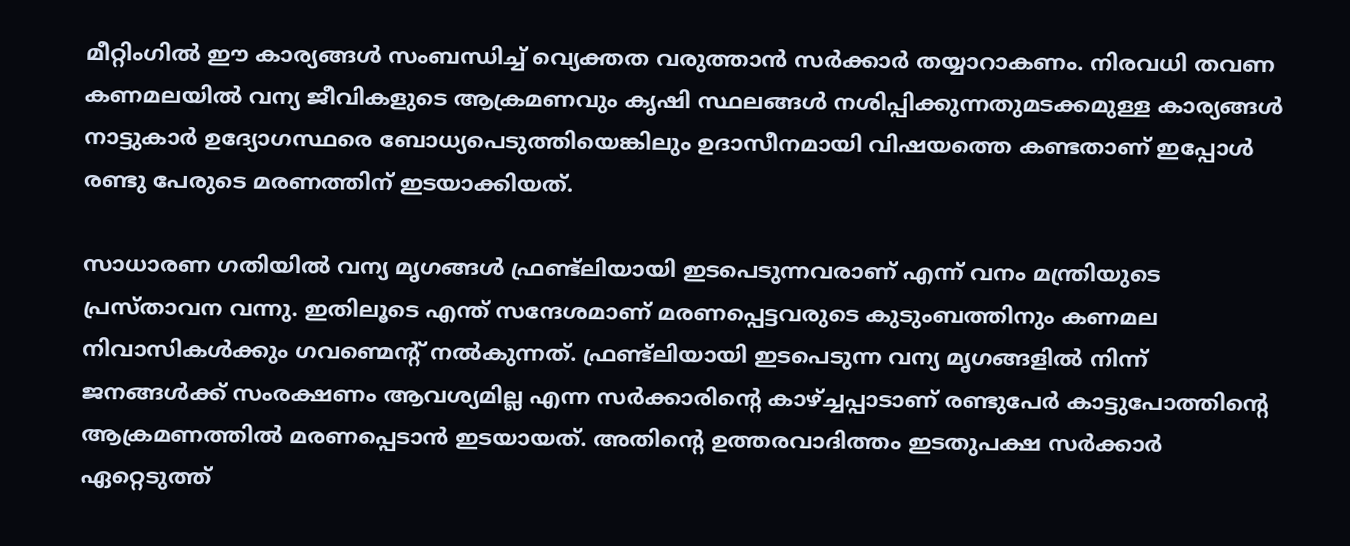മീറ്റിംഗിൽ ഈ കാര്യങ്ങൾ സംബന്ധിച്ച് വ്യെക്തത വരുത്താൻ സർക്കാർ തയ്യാറാകണം. നിരവധി തവണ കണമലയിൽ വന്യ ജീവികളുടെ ആക്രമണവും കൃഷി സ്ഥലങ്ങൾ നശിപ്പിക്കുന്നതുമടക്കമുള്ള കാര്യങ്ങൾ നാട്ടുകാർ ഉദ്യോഗസ്ഥരെ ബോധ്യപെടുത്തിയെങ്കിലും ഉദാസീനമായി വിഷയത്തെ കണ്ടതാണ് ഇപ്പോൾ രണ്ടു പേരുടെ മരണത്തിന് ഇടയാക്കിയത്.

സാധാരണ ഗതിയിൽ വന്യ മൃഗങ്ങൾ ഫ്രണ്ട്‌ലിയായി ഇടപെടുന്നവരാണ് എന്ന് വനം മന്ത്രിയുടെ പ്രസ്താവന വന്നു. ഇതിലൂടെ എന്ത് സന്ദേശമാണ് മരണപ്പെട്ടവരുടെ കുടുംബത്തിനും കണമല നിവാസികൾക്കും ഗവണ്മെന്റ് നൽകുന്നത്. ഫ്രണ്ട്ലിയായി ഇടപെടുന്ന വന്യ മൃഗങ്ങളിൽ നിന്ന് ജനങ്ങൾക്ക് സംരക്ഷണം ആവശ്യമില്ല എന്ന സർക്കാരിന്റെ കാഴ്‌ച്ചപ്പാടാണ് രണ്ടുപേർ കാട്ടുപോത്തിന്റെ ആക്രമണത്തിൽ മരണപ്പെടാൻ ഇടയായത്. അതിന്റെ ഉത്തരവാദിത്തം ഇടതുപക്ഷ സർക്കാർ ഏറ്റെടുത്ത്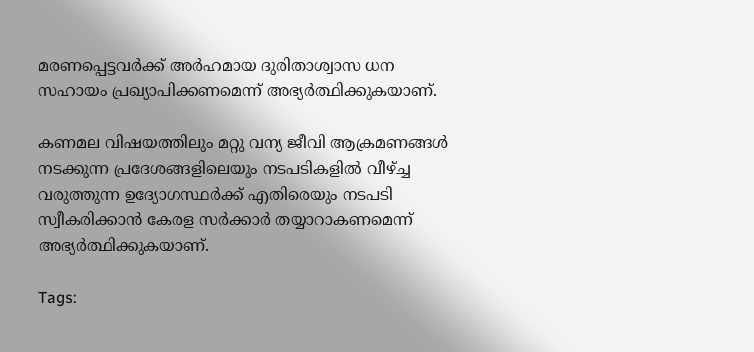മരണപ്പെട്ടവർക്ക് അർഹമായ ദുരിതാശ്വാസ ധന സഹായം പ്രഖ്യാപിക്കണമെന്ന് അഭ്യർത്ഥിക്കുകയാണ്.

കണമല വിഷയത്തിലും മറ്റു വന്യ ജീവി ആക്രമണങ്ങൾ നടക്കുന്ന പ്രദേശങ്ങളിലെയും നടപടികളിൽ വീഴ്‌ച്ച വരുത്തുന്ന ഉദ്യോഗസ്ഥർക്ക് എതിരെയും നടപടി സ്വീകരിക്കാൻ കേരള സർക്കാർ തയ്യാറാകണമെന്ന് അഭ്യർത്ഥിക്കുകയാണ്.

Tags: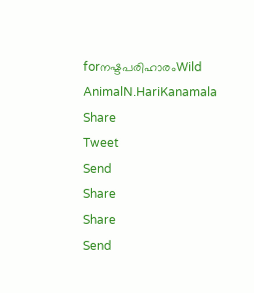forനഷ്ടപരിഹാരംWild AnimalN.HariKanamala
Share
Tweet
Send
Share
Share
Send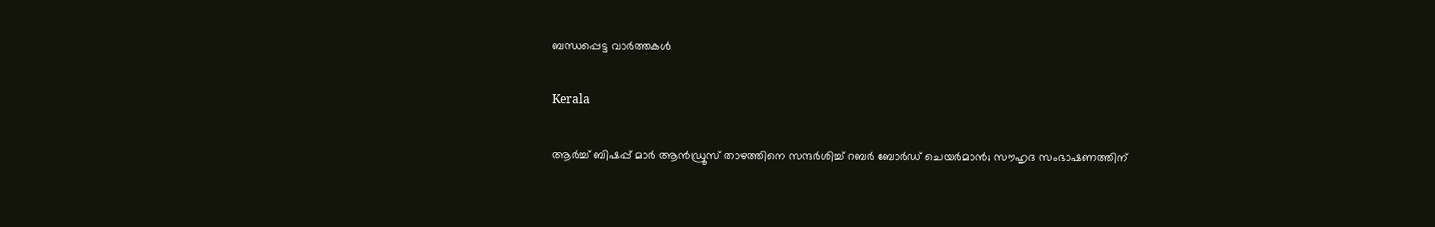ബന്ധപ്പെട്ട വാര്‍ത്തകള്‍

Kerala

ആർച്ച് ബിഷപ്പ് മാർ ആൻഡ്രൂസ് താഴത്തിനെ സന്ദർശിച്ച് റബർ ബോർഡ് ചെയർമാൻ; സൗഹൃദ സംഭാഷണത്തിന്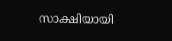സാക്ഷിയായി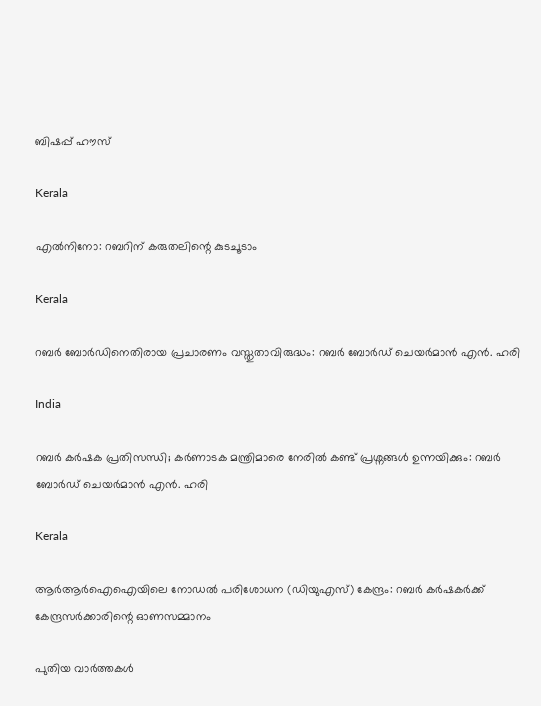ബിഷപ്പ് ഹൗസ്

Kerala

എല്‍നിനോ: റബറിന് കരുതലിന്റെ കുടചൂടാം

Kerala

റബർ ബോർഡിനെതിരായ പ്രചാരണം വസ്തുതാവിരുദ്ധം: റബർ ബോർഡ് ചെയർമാൻ എൻ. ഹരി

India

റബർ കർഷക പ്രതിസന്ധി; കർണാടക മന്ത്രിമാരെ നേരിൽ കണ്ട് പ്രശ്നങ്ങൾ ഉന്നയിക്കും: റബർ ബോർഡ് ചെയർമാൻ എൻ. ഹരി

Kerala

ആര്‍ആര്‍ഐഐയിലെ നോഡല്‍ പരിശോധന (ഡിയുഎസ്) കേന്ദ്രം: റബര്‍ കര്‍ഷകര്‍ക്ക് കേന്ദ്രസര്‍ക്കാരിന്റെ ഓണസമ്മാനം

പുതിയ വാര്‍ത്തകള്‍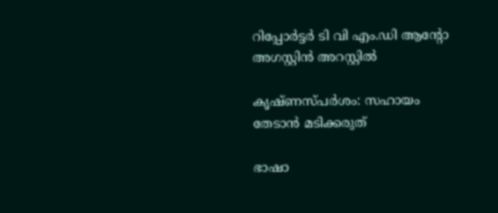റിപ്പോർട്ടർ ടി വി എം.ഡി ആൻ്റോ അഗസ്റ്റിൻ അറസ്റ്റിൽ

കൃഷ്ണസ്പര്‍ശം: സഹായം തേടാന്‍ മടിക്കരുത്

ഭാഷാ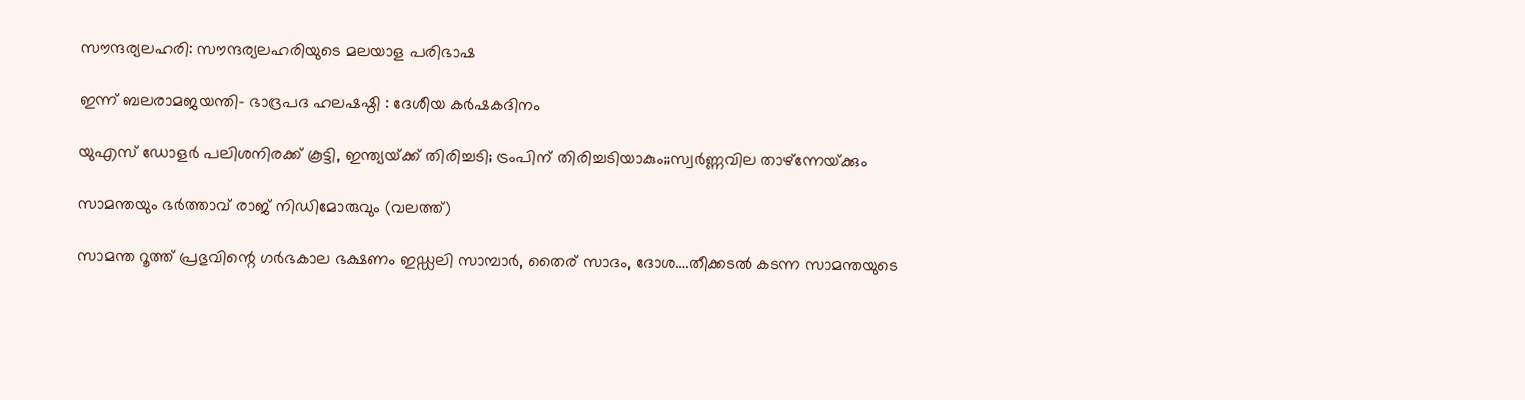സൗന്ദര്യലഹരി: സൗന്ദര്യലഹരിയുടെ മലയാള പരിഭാഷ

ഇന്ന് ബലരാമജയന്തി- ഭാദ്രപദ ഹലഷഷ്ഠി : ദേശീയ കര്‍ഷകദിനം

യുഎസ് ഡോളര്‍ പലിശനിരക്ക് കൂട്ടി, ഇന്ത്യയ്‌ക്ക് തിരിച്ചടി; ട്രംപിന് തിരിച്ചടിയാകും;;സ്വര്‍ണ്ണവില താഴ്ന്നേയ്‌ക്കും

സാമന്തയും ഭര്‍ത്താവ് രാജ് നിഡിമോരുവും (വലത്ത്)

സാമന്ത റൂത്ത് പ്രഭുവിന്റെ ഗര്‍ഭകാല ഭക്ഷണം ഇഡ്ഡലി സാമ്പാര്‍, തൈര് സാദം, ദോശ….തീക്കടല്‍ കടന്ന സാമന്തയുടെ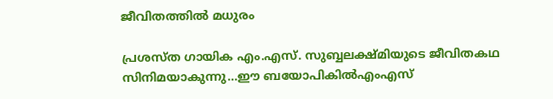ജീവിതത്തില്‍ മധുരം

പ്രശസ്ത ഗായിക എം.എസ്. സുബ്ബലക്ഷ്മിയുടെ ജീവിതകഥ സിനിമയാകുന്നു…ഈ ബയോപികില്‍എംഎസ്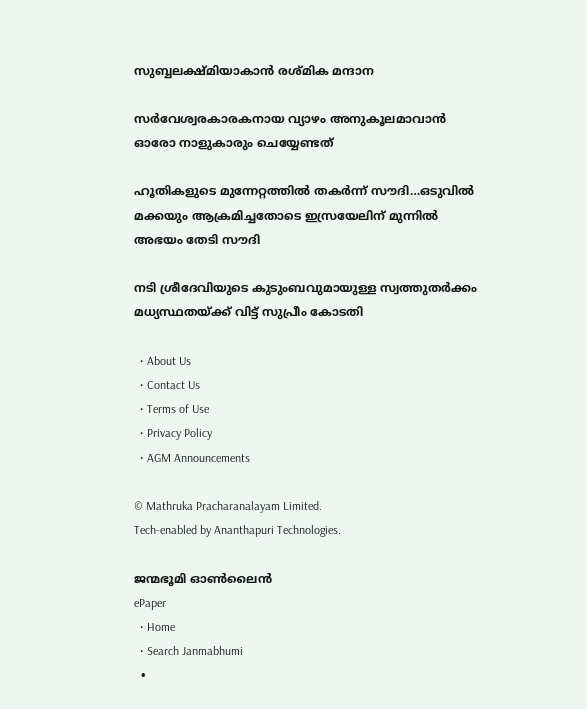സുബ്ബലക്ഷ്മിയാകാന്‍ രശ്മിക മന്ദാന

സർവേശ്വരകാരകനായ വ്യാഴം അനുകൂലമാവാൻ ഓരോ നാളുകാരും ചെയ്യേണ്ടത്

ഹൂതികളുടെ മുന്നേറ്റത്തില്‍ തകര്‍ന്ന് സൗദി…ഒടുവില്‍ മക്കയും ആക്രമിച്ചതോടെ ഇസ്രയേലിന് മുന്നില്‍ അഭയം തേടി സൗദി

നടി ശ്രീദേവിയുടെ കുടുംബവുമായുള്ള സ്വത്തുതര്‍ക്കം മധ്യസ്ഥതയ്‌ക്ക് വിട്ട് സുപ്രീം കോടതി

  • About Us
  • Contact Us
  • Terms of Use
  • Privacy Policy
  • AGM Announcements

© Mathruka Pracharanalayam Limited.
Tech-enabled by Ananthapuri Technologies.

ജന്മഭൂമി ഓണ്‍ലൈന്‍
ePaper
  • Home
  • Search Janmabhumi
  •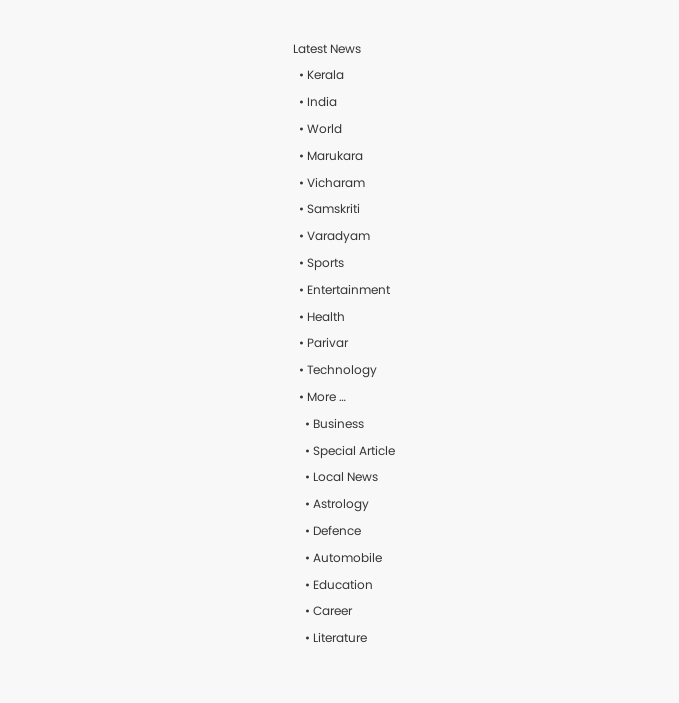Latest News
  • Kerala
  • India
  • World
  • Marukara
  • Vicharam
  • Samskriti
  • Varadyam
  • Sports
  • Entertainment
  • Health
  • Parivar
  • Technology
  • More …
    • Business
    • Special Article
    • Local News
    • Astrology
    • Defence
    • Automobile
    • Education
    • Career
    • Literature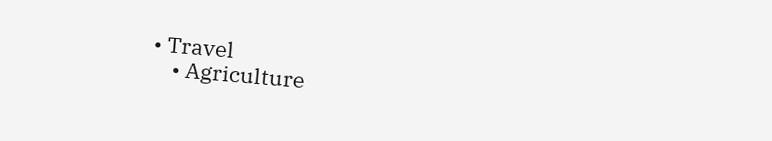• Travel
    • Agriculture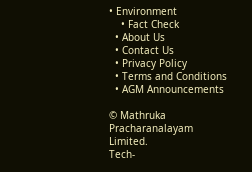• Environment
    • Fact Check
  • About Us
  • Contact Us
  • Privacy Policy
  • Terms and Conditions
  • AGM Announcements

© Mathruka Pracharanalayam Limited.
Tech-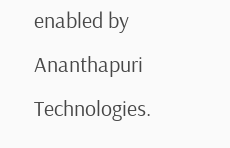enabled by Ananthapuri Technologies.